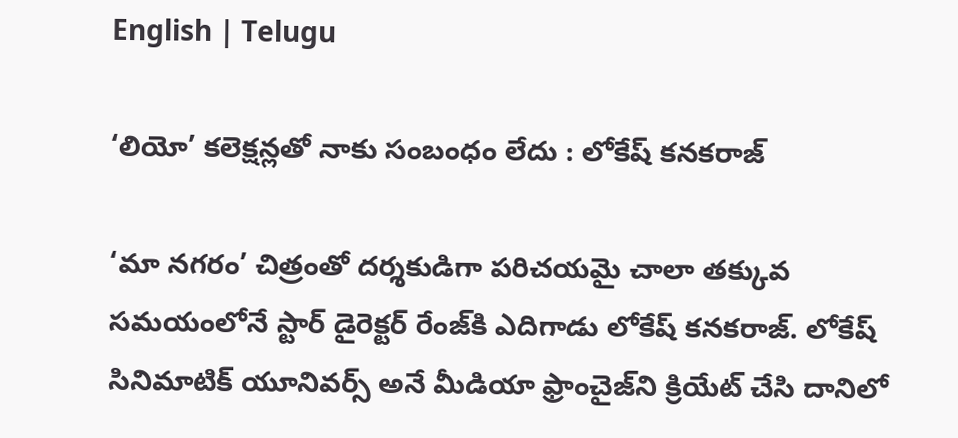English | Telugu

‘లియో’ కలెక్షన్లతో నాకు సంబంధం లేదు : లోకేష్‌ కనకరాజ్‌

‘మా నగరం’ చిత్రంతో దర్శకుడిగా పరిచయమై చాలా తక్కువ సమయంలోనే స్టార్‌ డైరెక్టర్‌ రేంజ్‌కి ఎదిగాడు లోకేష్‌ కనకరాజ్‌. లోకేష్‌ సినిమాటిక్‌ యూనివర్స్‌ అనే మీడియా ఫ్రాంచైజ్‌ని క్రియేట్‌ చేసి దానిలో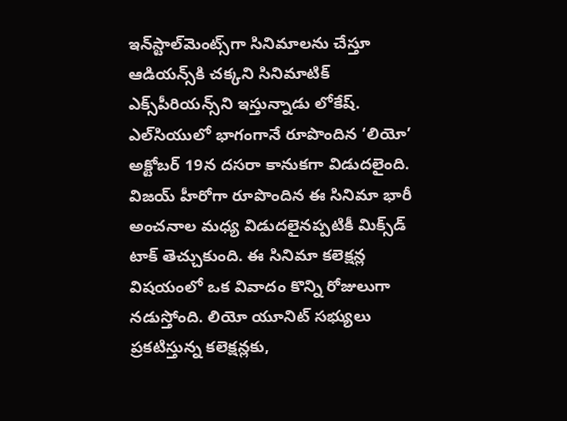ఇన్‌స్టాల్‌మెంట్స్‌గా సినిమాలను చేస్తూ ఆడియన్స్‌కి చక్కని సినిమాటిక్‌ ఎక్స్‌పీరియన్స్‌ని ఇస్తున్నాడు లోకేష్‌. ఎల్‌సియులో భాగంగానే రూపొందిన ‘లియో’ అక్టోబర్‌ 19న దసరా కానుకగా విడుదలైంది. విజయ్‌ హీరోగా రూపొందిన ఈ సినిమా భారీ అంచనాల మధ్య విడుదలైనప్పటికీ మిక్స్‌డ్‌ టాక్‌ తెచ్చుకుంది. ఈ సినిమా కలెక్షన్ల విషయంలో ఒక వివాదం కొన్ని రోజులుగా నడుస్తోంది. లియో యూనిట్‌ సభ్యులు ప్రకటిస్తున్న కలెక్షన్లకు,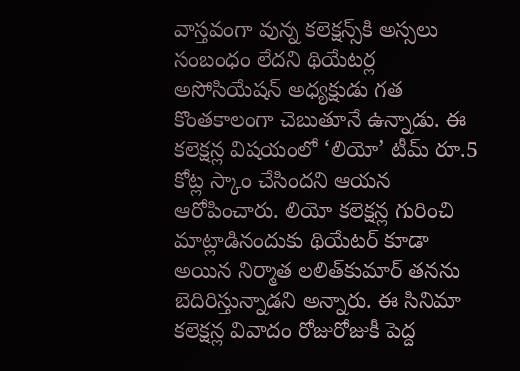వాస్తవంగా వున్న కలెక్షన్స్‌కి అస్సలు సంబంధం లేదని థియేటర్ల అసోసియేషన్‌ అధ్యక్షుడు గత కొంతకాలంగా చెబుతూనే ఉన్నాడు. ఈ కలెక్షన్ల విషయంలో ‘లియో’ టీమ్‌ రూ.5 కోట్ల స్కాం చేసిందని ఆయన ఆరోపించారు. లియో కలెక్షన్ల గురించి మాట్లాడినందుకు థియేటర్‌ కూడా అయిన నిర్మాత లలిత్‌కుమార్‌ తనను బెదిరిస్తున్నాడని అన్నారు. ఈ సినిమా కలెక్షన్ల వివాదం రోజురోజుకీ పెద్ద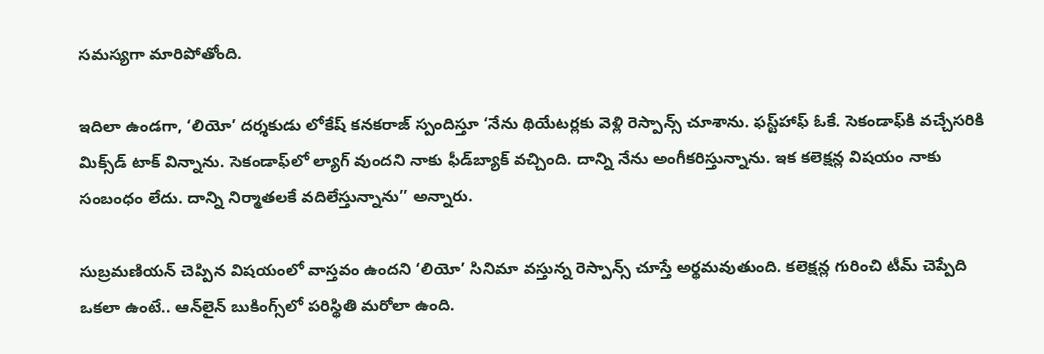సమస్యగా మారిపోతోంది.

ఇదిలా ఉండగా, ‘లియో’ దర్శకుడు లోకేష్‌ కనకరాజ్‌ స్పందిస్తూ ‘నేను థియేటర్లకు వెళ్లి రెస్పాన్స్‌ చూశాను. ఫస్ట్‌హాఫ్‌ ఓకే. సెకండాఫ్‌కి వచ్చేసరికి మిక్స్‌డ్‌ టాక్‌ విన్నాను. సెకండాఫ్‌లో ల్యాగ్‌ వుందని నాకు ఫీడ్‌బ్యాక్‌ వచ్చింది. దాన్ని నేను అంగీకరిస్తున్నాను. ఇక కలెక్షన్ల విషయం నాకు సంబంధం లేదు. దాన్ని నిర్మాతలకే వదిలేస్తున్నాను’’ అన్నారు.

సుబ్రమణియన్‌ చెప్పిన విషయంలో వాస్తవం ఉందని ‘లియో’ సినిమా వస్తున్న రెస్పాన్స్‌ చూస్తే అర్థమవుతుంది. కలెక్షన్ల గురించి టీమ్‌ చెప్పేది ఒకలా ఉంటే.. ఆన్‌లైన్‌ బుకింగ్స్‌లో పరిస్థితి మరోలా ఉంది.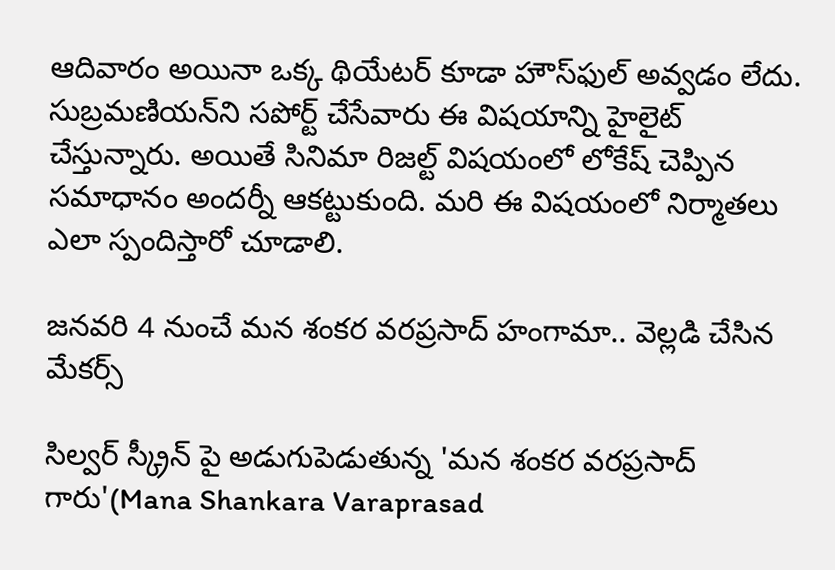ఆదివారం అయినా ఒక్క థియేటర్‌ కూడా హౌస్‌ఫుల్‌ అవ్వడం లేదు. సుబ్రమణియన్‌ని సపోర్ట్‌ చేసేవారు ఈ విషయాన్ని హైలైట్‌ చేస్తున్నారు. అయితే సినిమా రిజల్ట్‌ విషయంలో లోకేష్‌ చెప్పిన సమాధానం అందర్నీ ఆకట్టుకుంది. మరి ఈ విషయంలో నిర్మాతలు ఎలా స్పందిస్తారో చూడాలి.

జనవరి 4 నుంచే మన శంకర వరప్రసాద్ హంగామా.. వెల్లడి చేసిన మేకర్స్

సిల్వర్ స్క్రీన్ పై అడుగుపెడుతున్న 'మన శంకర వరప్రసాద్ గారు'(Mana Shankara Varaprasad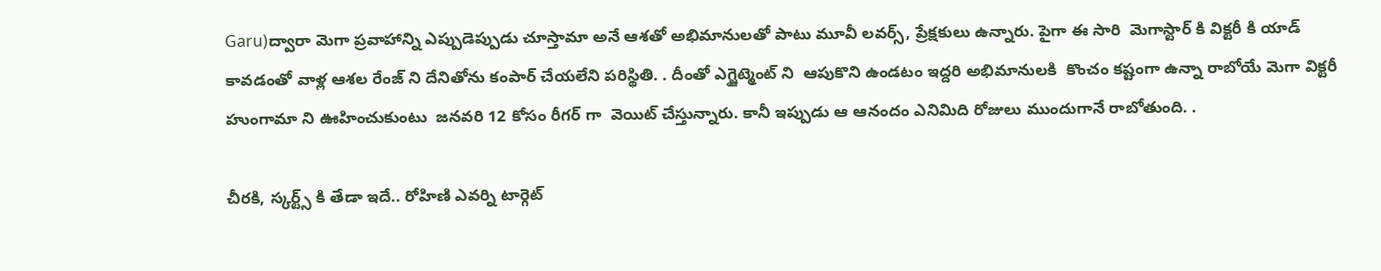Garu)ద్వారా మెగా ప్రవాహాన్ని ఎప్పుడెప్పుడు చూస్తామా అనే ఆశతో అభిమానులతో పాటు మూవీ లవర్స్, ప్రేక్షకులు ఉన్నారు. పైగా ఈ సారి  మెగాస్టార్ కి విక్టరీ కి యాడ్ కావడంతో వాళ్ల ఆశల రేంజ్ ని దేనితోను కంపార్ చేయలేని పరిస్థితి. . దీంతో ఎగ్జైట్మెంట్ ని  ఆపుకొని ఉండటం ఇద్దరి అభిమానులకి  కొంచం కష్టంగా ఉన్నా రాబోయే మెగా విక్టరీ హుంగామా ని ఊహించుకుంటు  జనవరి 12 కోసం రీగర్ గా  వెయిట్ చేస్తున్నారు. కానీ ఇప్పుడు ఆ ఆనందం ఎనిమిది రోజులు ముందుగానే రాబోతుంది. .

చీరకి, స్కర్ట్స్ కి తేడా ఇదే.. రోహిణి ఎవర్ని టార్గెట్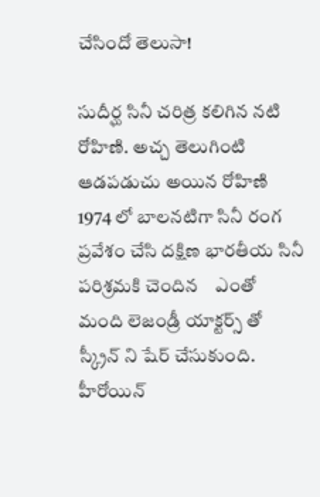చేసిందో తెలుసా!

సుదీర్ఘ సినీ చరిత్ర కలిగిన నటి రోహిణి. అచ్చ తెలుగింటి ఆడపడుచు అయిన రోహిణి 1974 లో బాలనటిగా సినీ రంగ ప్రవేశం చేసి దక్షిణ భారతీయ సినీ పరిశ్రమకి చెందిన    ఎంతో మంది లెజండ్రీ యాక్టర్స్ తో స్క్రీన్ ని షేర్ చేసుకుంది. హీరోయిన్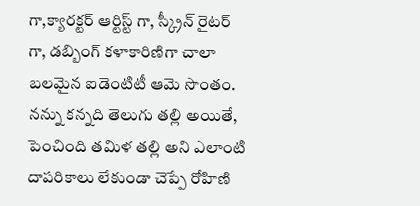గా,క్యారక్టర్ ఆర్టిస్ట్ గా, స్క్రీన్ రైటర్ గా, డబ్బింగ్ కళాకారిణిగా చాలా బలమైన ఐడెంటిటీ ఆమె సొంతం. నన్ను కన్నది తెలుగు తల్లి అయితే, పెంచింది తమిళ తల్లి అని ఎలాంటి దాపరికాలు లేకుండా చెప్పే రోహిణి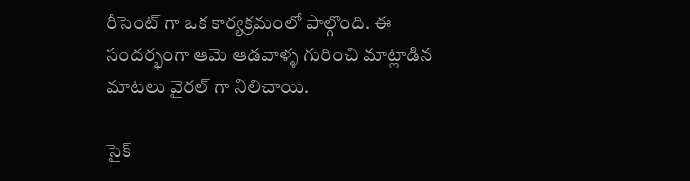రీసెంట్ గా ఒక కార్యక్రమంలో పాల్గొంది. ఈ సందర్భంగా ఆమె ఆడవాళ్ళ గురించి మాట్లాడిన మాటలు వైరల్ గా నిలిచాయి.

సైక్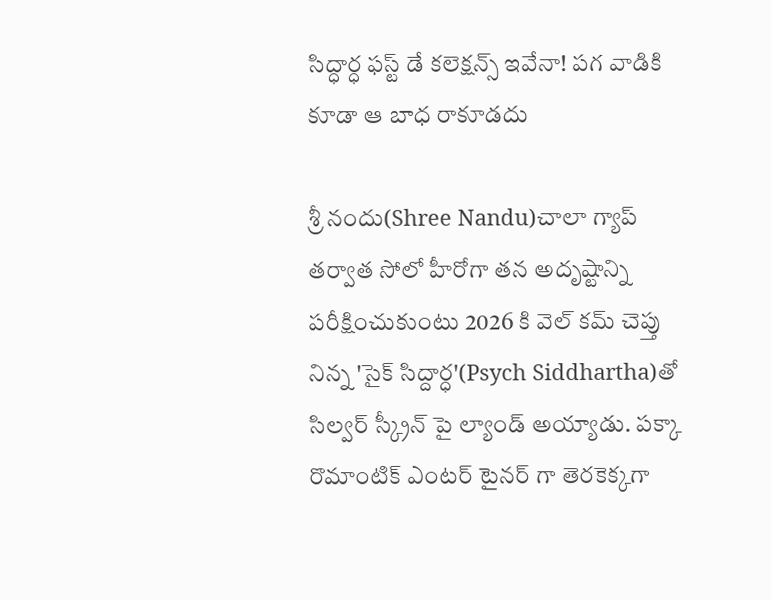సిద్ధార్ధ ఫస్ట్ డే కలెక్షన్స్ ఇవేనా! పగ వాడికి కూడా ఆ బాధ రాకూడదు

శ్రీ నందు(Shree Nandu)చాలా గ్యాప్ తర్వాత సోలో హీరోగా తన అదృష్టాన్ని పరీక్షించుకుంటు 2026 కి వెల్ కమ్ చెప్తు నిన్న 'సైక్ సిద్దార్ధ'(Psych Siddhartha)తో సిల్వర్ స్క్రీన్ పై ల్యాండ్ అయ్యాడు. పక్కా రొమాంటిక్ ఎంటర్ టైనర్ గా తెరకెక్కగా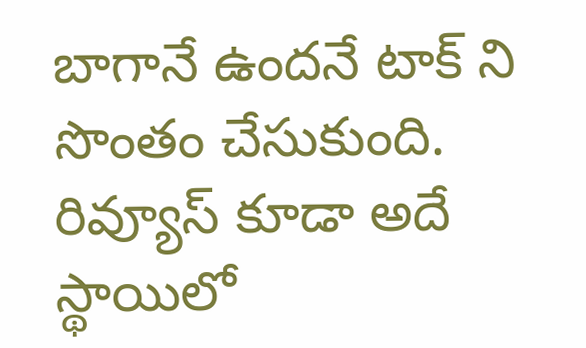బాగానే ఉందనే టాక్ ని సొంతం చేసుకుంది.  రివ్యూస్ కూడా అదే స్థాయిలో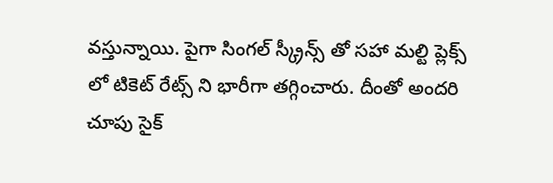వస్తున్నాయి. పైగా సింగల్ స్క్రీన్స్ తో సహా మల్టి ప్లెక్స్ లో టికెట్ రేట్స్ ని భారీగా తగ్గించారు. దీంతో అందరి చూపు సైక్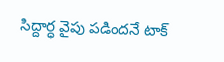సిద్దార్ధ వైపు పడిందనే టాక్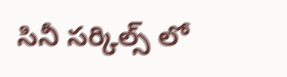సినీ సర్కిల్స్ లో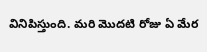వినిపిస్తుంది. మరి మొదటి రోజు ఏ మేర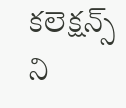కలెక్షన్స్ ని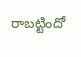రాబట్టిందో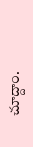చూద్దాం.